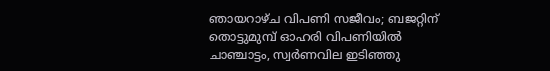ഞായറാഴ്ച വിപണി സജീവം; ബജറ്റിന് തൊട്ടുമുമ്പ് ഓഹരി വിപണിയിൽ ചാഞ്ചാട്ടം, സ്വർണവില ഇടിഞ്ഞു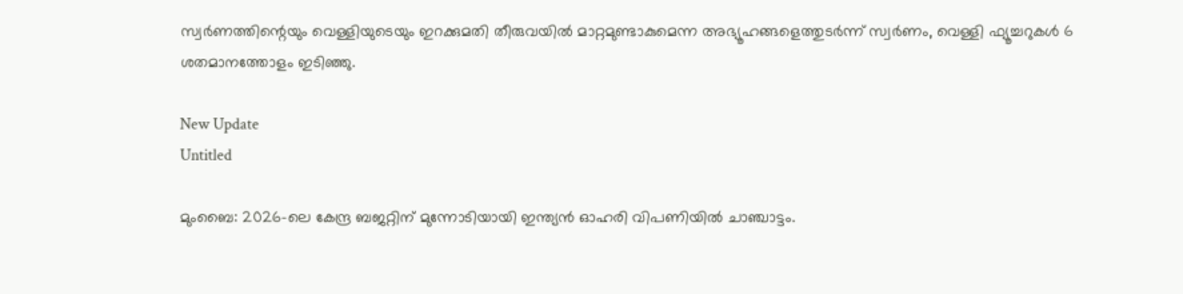സ്വര്‍ണത്തിന്റെയും വെള്ളിയുടെയും ഇറക്കുമതി തീരുവയില്‍ മാറ്റമുണ്ടാകുമെന്ന അഭ്യൂഹങ്ങളെത്തുടര്‍ന്ന് സ്വര്‍ണം, വെള്ളി ഫ്യൂച്ചറുകള്‍ 6 ശതമാനത്തോളം ഇടിഞ്ഞു.

New Update
Untitled

മുംബൈ: 2026-ലെ കേന്ദ്ര ബജറ്റിന് മുന്നോടിയായി ഇന്ത്യന്‍ ഓഹരി വിപണിയില്‍ ചാഞ്ചാട്ടം.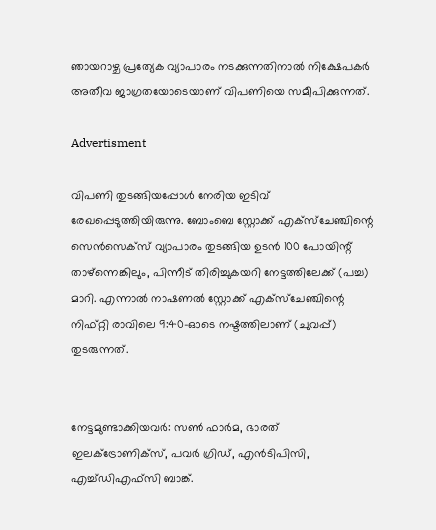ഞായറാഴ്ച പ്രത്യേക വ്യാപാരം നടക്കുന്നതിനാല്‍ നിക്ഷേപകര്‍ അതീവ ജാഗ്രതയോടെയാണ് വിപണിയെ സമീപിക്കുന്നത്.

Advertisment

വിപണി തുടങ്ങിയപ്പോള്‍ നേരിയ ഇടിവ് രേഖപ്പെടുത്തിയിരുന്നു. ബോംബെ സ്റ്റോക്ക് എക്‌സ്‌ചേഞ്ചിന്റെ സെന്‍സെക്‌സ് വ്യാപാരം തുടങ്ങിയ ഉടന്‍ 100 പോയിന്റ് താഴ്‌ന്നെങ്കിലും, പിന്നീട് തിരിച്ചുകയറി നേട്ടത്തിലേക്ക് (പച്ച) മാറി. എന്നാല്‍ നാഷണല്‍ സ്റ്റോക്ക് എക്‌സ്‌ചേഞ്ചിന്റെ  നിഫ്റ്റി രാവിലെ 9:40-ഓടെ നഷ്ടത്തിലാണ് (ചുവപ്പ്) തുടരുന്നത്.


നേട്ടമുണ്ടാക്കിയവര്‍: സണ്‍ ഫാര്‍മ, ഭാരത് ഇലക്ട്രോണിക്സ്, പവര്‍ ഗ്രിഡ്, എന്‍ടിപിസി, എച്ച്ഡിഎഫ്സി ബാങ്ക്.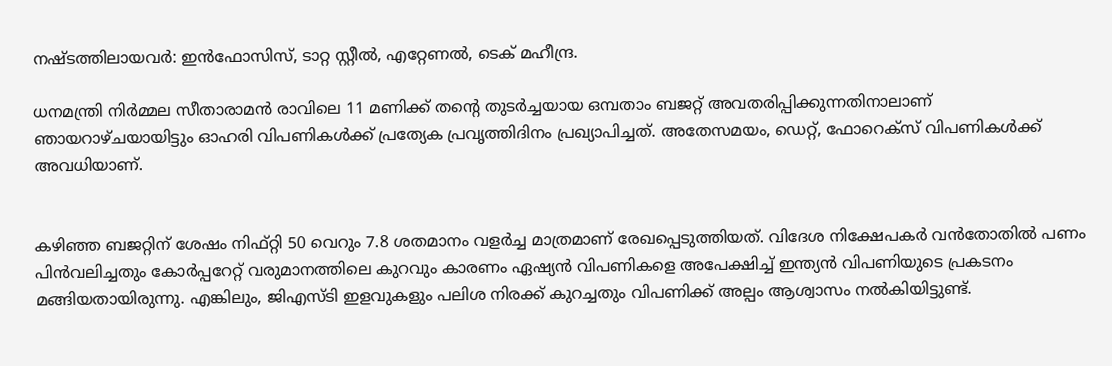നഷ്ടത്തിലായവര്‍: ഇന്‍ഫോസിസ്, ടാറ്റ സ്റ്റീല്‍, എറ്റേണല്‍, ടെക് മഹീന്ദ്ര.

ധനമന്ത്രി നിര്‍മ്മല സീതാരാമന്‍ രാവിലെ 11 മണിക്ക് തന്റെ തുടര്‍ച്ചയായ ഒമ്പതാം ബജറ്റ് അവതരിപ്പിക്കുന്നതിനാലാണ് ഞായറാഴ്ചയായിട്ടും ഓഹരി വിപണികള്‍ക്ക് പ്രത്യേക പ്രവൃത്തിദിനം പ്രഖ്യാപിച്ചത്. അതേസമയം, ഡെറ്റ്, ഫോറെക്‌സ് വിപണികള്‍ക്ക് അവധിയാണ്.


കഴിഞ്ഞ ബജറ്റിന് ശേഷം നിഫ്റ്റി 50 വെറും 7.8 ശതമാനം വളര്‍ച്ച മാത്രമാണ് രേഖപ്പെടുത്തിയത്. വിദേശ നിക്ഷേപകര്‍ വന്‍തോതില്‍ പണം പിന്‍വലിച്ചതും കോര്‍പ്പറേറ്റ് വരുമാനത്തിലെ കുറവും കാരണം ഏഷ്യന്‍ വിപണികളെ അപേക്ഷിച്ച് ഇന്ത്യന്‍ വിപണിയുടെ പ്രകടനം മങ്ങിയതായിരുന്നു. എങ്കിലും, ജിഎസ്ടി ഇളവുകളും പലിശ നിരക്ക് കുറച്ചതും വിപണിക്ക് അല്പം ആശ്വാസം നല്‍കിയിട്ടുണ്ട്.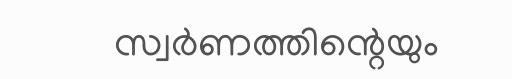സ്വര്‍ണത്തിന്റെയും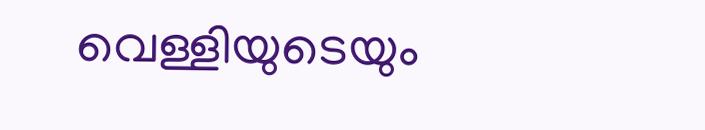വെള്ളിയുടെയും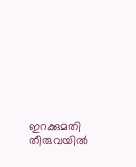ഇറക്കുമതി തീരുവയില്‍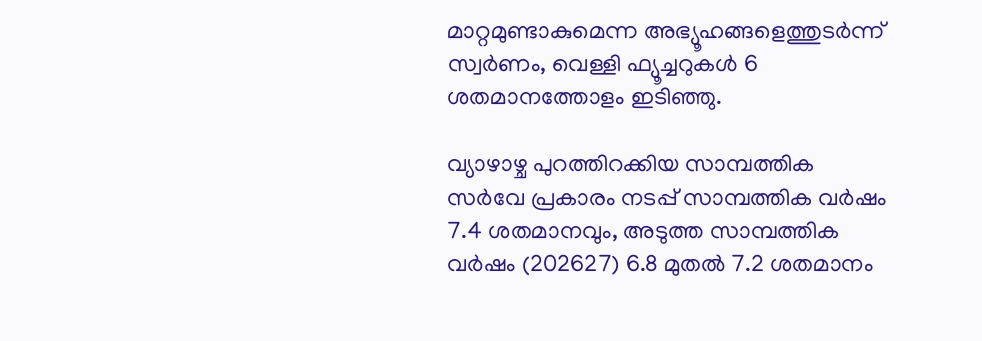മാറ്റമുണ്ടാകുമെന്ന അഭ്യൂഹങ്ങളെത്തുടര്‍ന്ന് സ്വര്‍ണം, വെള്ളി ഫ്യൂച്ചറുകള്‍ 6 ശതമാനത്തോളം ഇടിഞ്ഞു.

വ്യാഴാഴ്ച പുറത്തിറക്കിയ സാമ്പത്തിക സര്‍വേ പ്രകാരം നടപ്പ് സാമ്പത്തിക വര്‍ഷം 7.4 ശതമാനവും, അടുത്ത സാമ്പത്തിക വര്‍ഷം (202627) 6.8 മുതല്‍ 7.2 ശതമാനം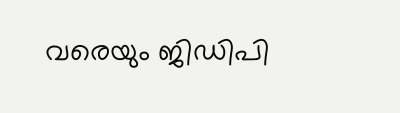വരെയും ജിഡിപി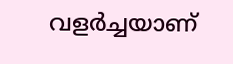വളര്‍ച്ചയാണ്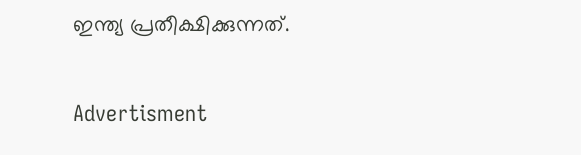ഇന്ത്യ പ്രതീക്ഷിക്കുന്നത്.

Advertisment